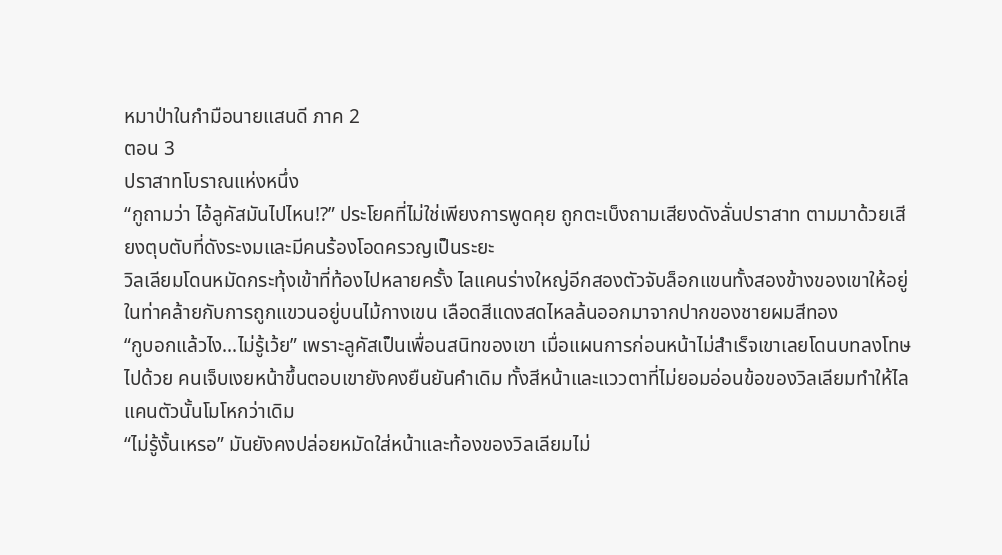หมาป่าในกำมือนายแสนดี ภาค 2
ตอน 3
ปราสาทโบราณแห่งหนึ่ง
“กูถามว่า ไอ้ลูคัสมันไปไหน!?” ประโยคที่ไม่ใช่เพียงการพูดคุย ถูกตะเบ็งถามเสียงดังลั่นปราสาท ตามมาด้วยเสียงตุบตับที่ดังระงมและมีคนร้องโอดครวญเป็นระยะ
วิลเลียมโดนหมัดกระทุ้งเข้าที่ท้องไปหลายครั้ง ไลแคนร่างใหญ่อีกสองตัวจับล็อกแขนทั้งสองข้างของเขาให้อยู่ในท่าคล้ายกับการถูกแขวนอยู่บนไม้กางเขน เลือดสีแดงสดไหลล้นออกมาจากปากของชายผมสีทอง
“กูบอกแล้วไง...ไม่รู้เว้ย” เพราะลูคัสเป็นเพื่อนสนิทของเขา เมื่อแผนการก่อนหน้าไม่สำเร็จเขาเลยโดนบทลงโทษไปด้วย คนเจ็บเงยหน้าขึ้นตอบเขายังคงยืนยันคำเดิม ทั้งสีหน้าและแววตาที่ไม่ยอมอ่อนข้อของวิลเลียมทำให้ไลแคนตัวนั้นโมโหกว่าเดิม
“ไม่รู้งั้นเหรอ” มันยังคงปล่อยหมัดใส่หน้าและท้องของวิลเลียมไม่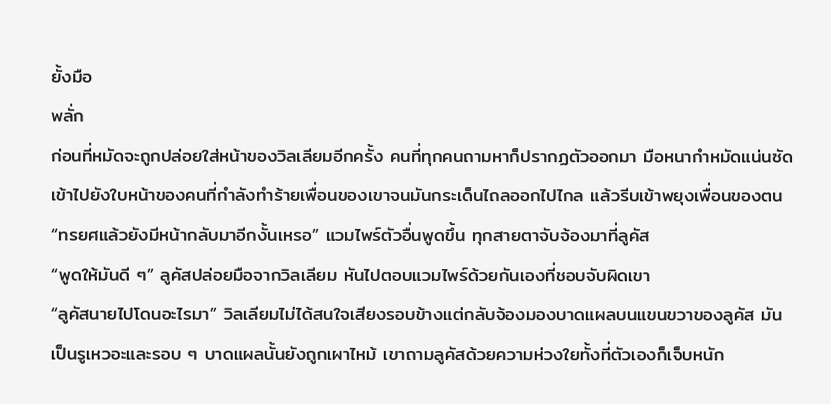ยั้งมือ
พลั่ก
ก่อนที่หมัดจะถูกปล่อยใส่หน้าของวิลเลียมอีกครั้ง คนที่ทุกคนถามหาก็ปรากฏตัวออกมา มือหนากำหมัดแน่นซัดเข้าไปยังใบหน้าของคนที่กำลังทำร้ายเพื่อนของเขาจนมันกระเด็นไถลออกไปไกล แล้วรีบเข้าพยุงเพื่อนของตน
“ทรยศแล้วยังมีหน้ากลับมาอีกงั้นเหรอ” แวมไพร์ตัวอื่นพูดขึ้น ทุกสายตาจับจ้องมาที่ลูคัส
“พูดให้มันดี ๆ” ลูคัสปล่อยมือจากวิลเลียม หันไปตอบแวมไพร์ด้วยกันเองที่ชอบจับผิดเขา
“ลูคัสนายไปโดนอะไรมา” วิลเลียมไม่ได้สนใจเสียงรอบข้างแต่กลับจ้องมองบาดแผลบนแขนขวาของลูคัส มันเป็นรูเหวอะและรอบ ๆ บาดแผลนั้นยังถูกเผาไหม้ เขาถามลูคัสด้วยความห่วงใยทั้งที่ตัวเองก็เจ็บหนัก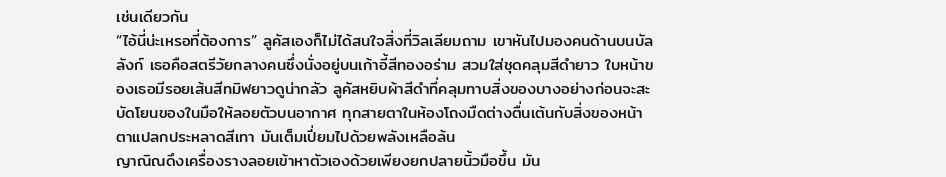เช่นเดียวกัน
“ไอ้นี่น่ะเหรอที่ต้องการ” ลูคัสเองก็ไม่ได้สนใจสิ่งที่วิลเลียมถาม เขาหันไปมองคนด้านบนบัลลังก์ เธอคือสตรีวัยกลางคนซึ่งนั่งอยู่บนเก้าอี้สีทองอร่าม สวมใส่ชุดคลุมสีดำยาว ใบหน้าของเธอมีรอยเส้นสีทมิฬยาวดูน่ากลัว ลูคัสหยิบผ้าสีดำที่คลุมทาบสิ่งของบางอย่างก่อนจะสะบัดโยนของในมือให้ลอยตัวบนอากาศ ทุกสายตาในห้องโถงมืดต่างตื่นเต้นกับสิ่งของหน้าตาแปลกประหลาดสีเทา มันเต็มเปี่ยมไปด้วยพลังเหลือล้น
ญาณิณดึงเครื่องรางลอยเข้าหาตัวเองด้วยเพียงยกปลายนิ้วมือขึ้น มัน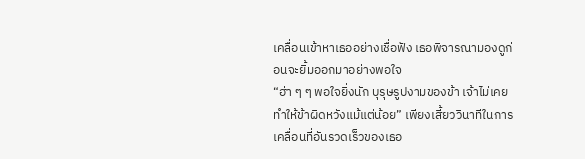เคลื่อนเข้าหาเธออย่างเชื่อฟัง เธอพิจารณามองดูก่อนจะยิ้มออกมาอย่างพอใจ
“ฮ่า ๆ ๆ พอใจยิ่งนัก บุรุษรูปงามของข้า เจ้าไม่เคยทำให้ข้าผิดหวังแม้แต่น้อย” เพียงเสี้ยววินาทีในการเคลื่อนที่อันรวดเร็วของเธอ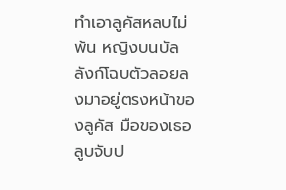ทำเอาลูคัสหลบไม่พ้น หญิงบนบัลลังก์โฉบตัวลอยลงมาอยู่ตรงหน้าของลูคัส มือของเธอลูบจับป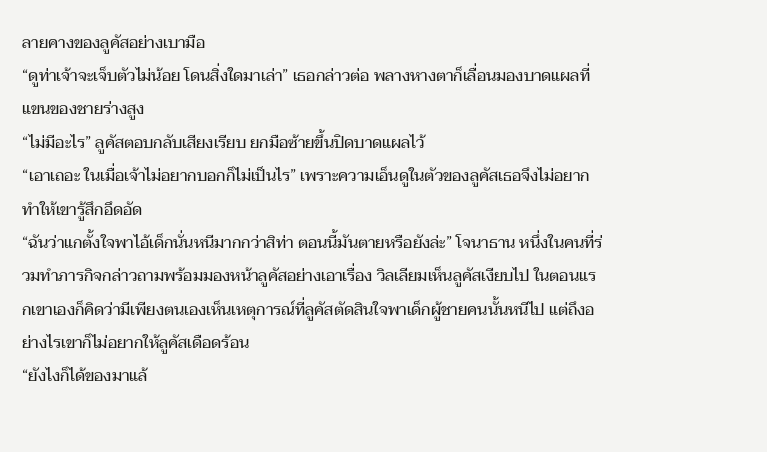ลายคางของลูคัสอย่างเบามือ
“ดูท่าเจ้าจะเจ็บตัวไม่น้อย โดนสิ่งใดมาเล่า” เธอกล่าวต่อ พลางหางตาก็เลื่อนมองบาดแผลที่แขนของชายร่างสูง
“ไม่มีอะไร” ลูคัสตอบกลับเสียงเรียบ ยกมือซ้ายขึ้นปิดบาดแผลไว้
“เอาเถอะ ในเมื่อเจ้าไม่อยากบอกก็ไม่เป็นไร” เพราะความเอ็นดูในตัวของลูคัสเธอจึงไม่อยากทำให้เขารู้สึกอึดอัด
“ฉันว่าแกตั้งใจพาไอ้เด็กนั่นหนีมากกว่าสิท่า ตอนนี้มันตายหรือยังล่ะ” โจนาธาน หนึ่งในคนที่ร่วมทำภารกิจกล่าวถามพร้อมมองหน้าลูคัสอย่างเอาเรื่อง วิลเลียมเห็นลูคัสเงียบไป ในตอนแรกเขาเองก็คิดว่ามีเพียงตนเองเห็นเหตุการณ์ที่ลูคัสตัดสินใจพาเด็กผู้ชายคนนั้นหนีไป แต่ถึงอย่างไรเขาก็ไม่อยากให้ลูคัสเดือดร้อน
“ยังไงก็ได้ของมาแล้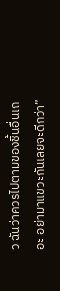ว ฉันว่าควรไปตามของชิ้นอื่นเถอะ อย่ามาแขวะกันเลยจะดีกว่า”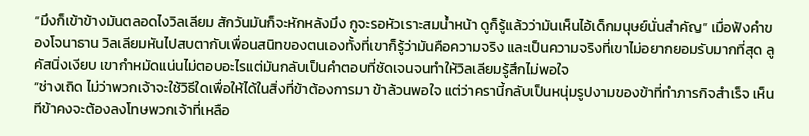“มึงก็เข้าข้างมันตลอดไงวิลเลียม สักวันมันก็จะหักหลังมึง กูจะรอหัวเราะสมน้ำหน้า ดูก็รู้แล้วว่ามันเห็นไอ้เด็กมนุษย์นั่นสำคัญ” เมื่อฟังคำของโจนาธาน วิลเลียมหันไปสบตากับเพื่อนสนิทของตนเองทั้งที่เขาก็รู้ว่ามันคือความจริง และเป็นความจริงที่เขาไม่อยากยอมรับมากที่สุด ลูคัสนิ่งเงียบ เขากำหมัดแน่นไม่ตอบอะไรแต่มันกลับเป็นคำตอบที่ชัดเจนจนทำให้วิลเลียมรู้สึกไม่พอใจ
“ช่างเถิด ไม่ว่าพวกเจ้าจะใช้วิธีใดเพื่อให้ได้ในสิ่งที่ข้าต้องการมา ข้าล้วนพอใจ แต่ว่าครานี้กลับเป็นหนุ่มรูปงามของข้าที่ทำภารกิจสำเร็จ เห็นทีข้าคงจะต้องลงโทษพวกเจ้าที่เหลือ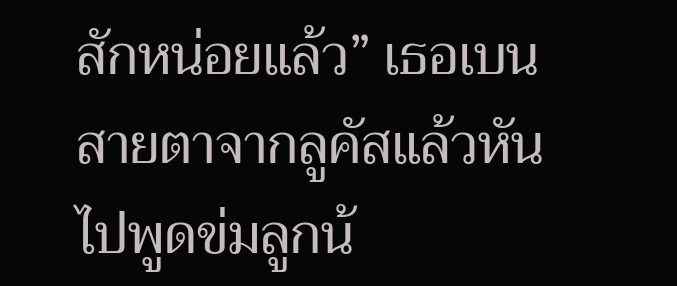สักหน่อยแล้ว” เธอเบนสายตาจากลูคัสแล้วหันไปพูดข่มลูกน้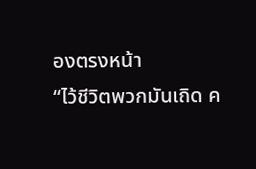องตรงหน้า
“ไว้ชีวิตพวกมันเถิด ค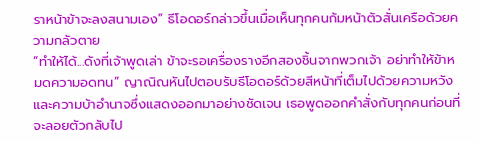ราหน้าข้าจะลงสนามเอง” ธีโอดอร์กล่าวขึ้นเมื่อเห็นทุกคนก้มหน้าตัวสั่นเครือด้วยความกลัวตาย
“ทำให้ได้...ดังที่เจ้าพูดเล่า ข้าจะรอเครื่องรางอีกสองชิ้นจากพวกเจ้า อย่าทำให้ข้าหมดความอดทน” ญาณิณหันไปตอบรับธีโอดอร์ด้วยสีหน้าที่เต็มไปด้วยความหวัง และความบ้าอำนาจซึ่งแสดงออกมาอย่างชัดเจน เธอพูดออกคำสั่งกับทุกคนก่อนที่จะลอยตัวกลับไป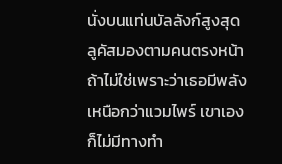นั่งบนแท่นบัลลังก์สูงสุด
ลูคัสมองตามคนตรงหน้า ถ้าไม่ใช่เพราะว่าเธอมีพลังเหนือกว่าแวมไพร์ เขาเองก็ไม่มีทางทำ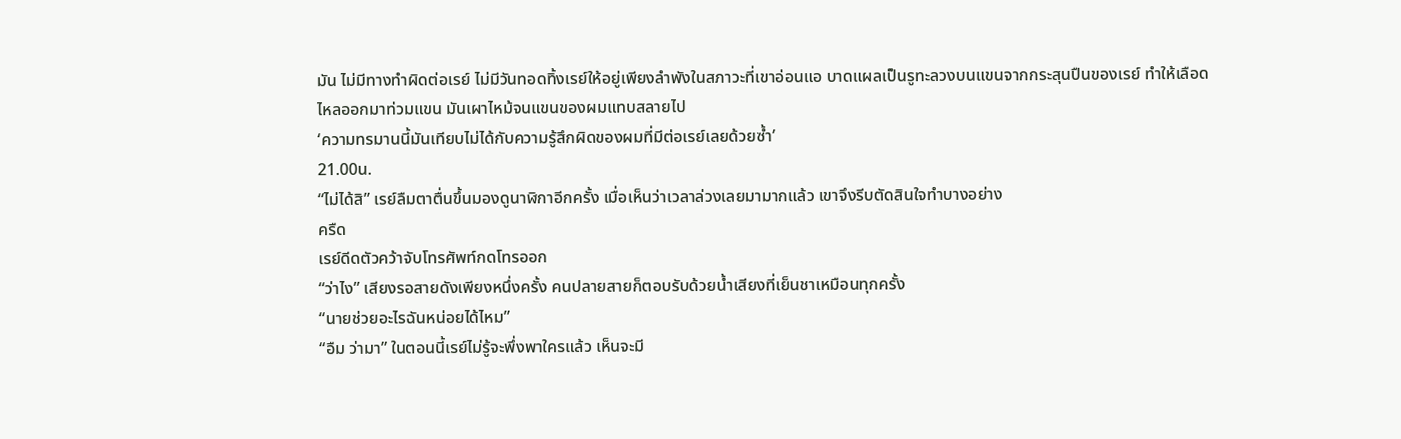มัน ไม่มีทางทำผิดต่อเรย์ ไม่มีวันทอดทิ้งเรย์ให้อยู่เพียงลำพังในสภาวะที่เขาอ่อนแอ บาดแผลเป็นรูทะลวงบนแขนจากกระสุนปืนของเรย์ ทำให้เลือดไหลออกมาท่วมแขน มันเผาไหม้จนแขนของผมแทบสลายไป
‘ความทรมานนี้มันเทียบไม่ได้กับความรู้สึกผิดของผมที่มีต่อเรย์เลยด้วยซ้ำ’
21.00น.
“ไม่ได้สิ” เรย์ลืมตาตื่นขึ้นมองดูนาฬิกาอีกครั้ง เมื่อเห็นว่าเวลาล่วงเลยมามากแล้ว เขาจึงรีบตัดสินใจทำบางอย่าง
ครืด
เรย์ดีดตัวคว้าจับโทรศัพท์กดโทรออก
“ว่าไง” เสียงรอสายดังเพียงหนึ่งครั้ง คนปลายสายก็ตอบรับด้วยน้ำเสียงที่เย็นชาเหมือนทุกครั้ง
“นายช่วยอะไรฉันหน่อยได้ไหม”
“อืม ว่ามา” ในตอนนี้เรย์ไม่รู้จะพึ่งพาใครแล้ว เห็นจะมี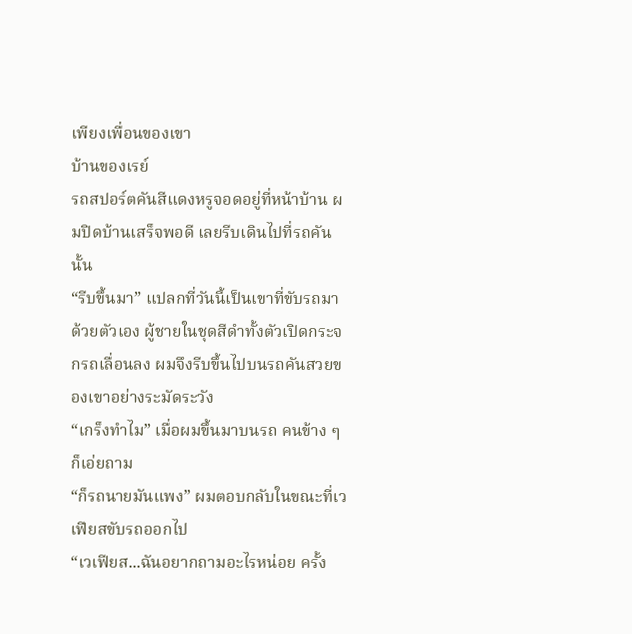เพียงเพื่อนของเขา
บ้านของเรย์
รถสปอร์ตคันสีแดงหรูจอดอยู่ที่หน้าบ้าน ผมปิดบ้านเสร็จพอดี เลยรีบเดินไปที่รถคันนั้น
“รีบขึ้นมา” แปลกที่วันนี้เป็นเขาที่ขับรถมาด้วยตัวเอง ผู้ชายในชุดสีดำทั้งตัวเปิดกระจกรถเลื่อนลง ผมจึงรีบขึ้นไปบนรถคันสวยของเขาอย่างระมัดระวัง
“เกร็งทำไม” เมื่อผมขึ้นมาบนรถ คนข้าง ๆ ก็เอ่ยถาม
“ก็รถนายมันแพง” ผมตอบกลับในขณะที่เวเฟียสขับรถออกไป
“เวเฟียส...ฉันอยากถามอะไรหน่อย ครั้ง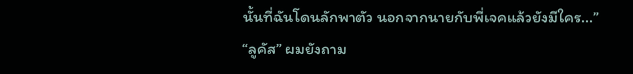นั้นที่ฉันโดนลักพาตัว นอกจากนายกับพี่เจคแล้วยังมีใคร...”
“ลูคัส” ผมยังถาม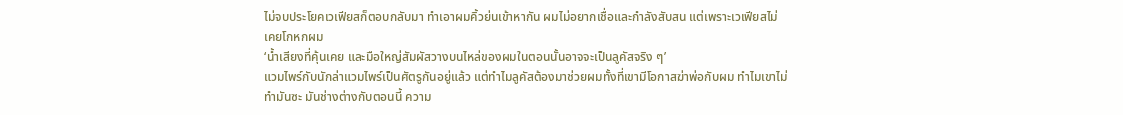ไม่จบประโยคเวเฟียสก็ตอบกลับมา ทำเอาผมคิ้วย่นเข้าหากัน ผมไม่อยากเชื่อและกำลังสับสน แต่เพราะเวเฟียสไม่เคยโกหกผม
‘น้ำเสียงที่คุ้นเคย และมือใหญ่สัมผัสวางบนไหล่ของผมในตอนนั้นอาจจะเป็นลูคัสจริง ๆ’
แวมไพร์กับนักล่าแวมไพร์เป็นศัตรูกันอยู่แล้ว แต่ทำไมลูคัสต้องมาช่วยผมทั้งที่เขามีโอกาสฆ่าพ่อกับผม ทำไมเขาไม่ทำมันซะ มันช่างต่างกับตอนนี้ ความ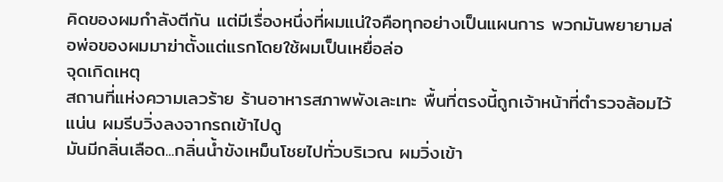คิดของผมกำลังตีกัน แต่มีเรื่องหนึ่งที่ผมแน่ใจคือทุกอย่างเป็นแผนการ พวกมันพยายามล่อพ่อของผมมาฆ่าตั้งแต่แรกโดยใช้ผมเป็นเหยื่อล่อ
จุดเกิดเหตุ
สถานที่แห่งความเลวร้าย ร้านอาหารสภาพพังเละเทะ พื้นที่ตรงนี้ถูกเจ้าหน้าที่ตำรวจล้อมไว้แน่น ผมรีบวิ่งลงจากรถเข้าไปดู
มันมีกลิ่นเลือด...กลิ่นน้ำขังเหม็นโชยไปทั่วบริเวณ ผมวิ่งเข้า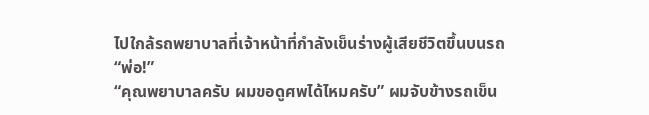ไปใกล้รถพยาบาลที่เจ้าหน้าที่กำลังเข็นร่างผู้เสียชีวิตขึ้นบนรถ
“พ่อ!”
“คุณพยาบาลครับ ผมขอดูศพได้ไหมครับ” ผมจับข้างรถเข็น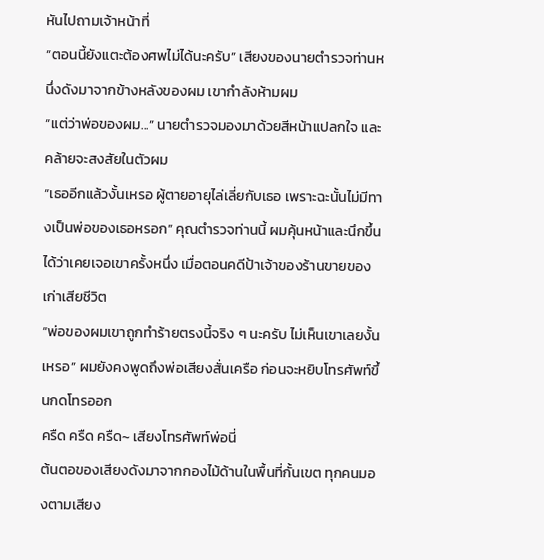หันไปถามเจ้าหน้าที่
“ตอนนี้ยังแตะต้องศพไม่ได้นะครับ” เสียงของนายตำรวจท่านหนึ่งดังมาจากข้างหลังของผม เขากำลังห้ามผม
“แต่ว่าพ่อของผม...” นายตำรวจมองมาด้วยสีหน้าแปลกใจ และคล้ายจะสงสัยในตัวผม
“เธออีกแล้วงั้นเหรอ ผู้ตายอายุไล่เลี่ยกับเธอ เพราะฉะนั้นไม่มีทางเป็นพ่อของเธอหรอก” คุณตำรวจท่านนี้ ผมคุ้นหน้าและนึกขึ้นได้ว่าเคยเจอเขาครั้งหนึ่ง เมื่อตอนคดีป้าเจ้าของร้านขายของเก่าเสียชีวิต
“พ่อของผมเขาถูกทำร้ายตรงนี้จริง ๆ นะครับ ไม่เห็นเขาเลยงั้นเหรอ” ผมยังคงพูดถึงพ่อเสียงสั่นเครือ ก่อนจะหยิบโทรศัพท์ขึ้นกดโทรออก
ครืด ครืด ครืด~ เสียงโทรศัพท์พ่อนี่
ต้นตอของเสียงดังมาจากกองไม้ด้านในพื้นที่กั้นเขต ทุกคนมองตามเสียง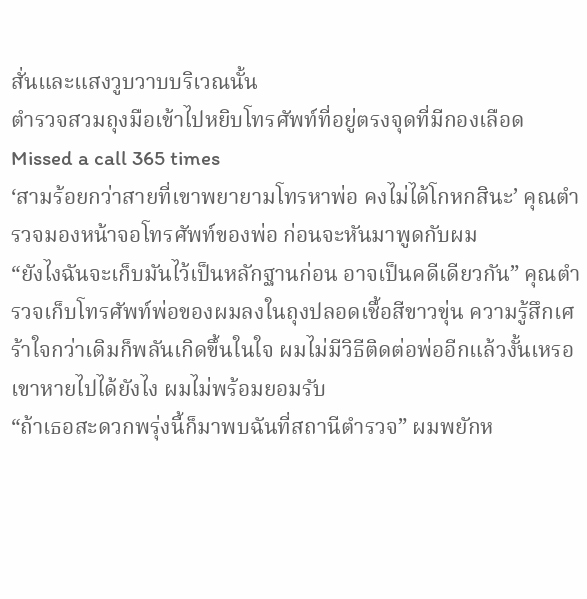สั่นและแสงวูบวาบบริเวณนั้น
ตำรวจสวมถุงมือเข้าไปหยิบโทรศัพท์ที่อยู่ตรงจุดที่มีกองเลือด
Missed a call 365 times
‘สามร้อยกว่าสายที่เขาพยายามโทรหาพ่อ คงไม่ได้โกหกสินะ’ คุณตำรวจมองหน้าจอโทรศัพท์ของพ่อ ก่อนจะหันมาพูดกับผม
“ยังไงฉันจะเก็บมันไว้เป็นหลักฐานก่อน อาจเป็นคดีเดียวกัน” คุณตำรวจเก็บโทรศัพท์พ่อของผมลงในถุงปลอดเชื้อสีขาวขุ่น ความรู้สึกเศร้าใจกว่าเดิมก็พลันเกิดขึ้นในใจ ผมไม่มีวิธีติดต่อพ่ออีกแล้วงั้นเหรอ เขาหายไปได้ยังไง ผมไม่พร้อมยอมรับ
“ถ้าเธอสะดวกพรุ่งนี้ก็มาพบฉันที่สถานีตำรวจ” ผมพยักห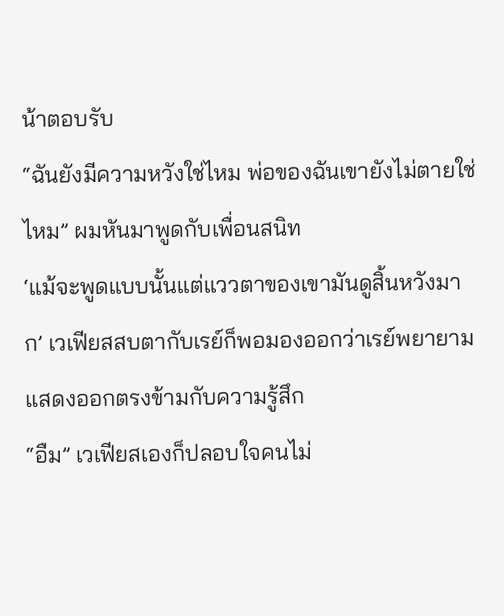น้าตอบรับ
“ฉันยังมีความหวังใช่ไหม พ่อของฉันเขายังไม่ตายใช่ไหม” ผมหันมาพูดกับเพื่อนสนิท
‘แม้จะพูดแบบนั้นแต่แววตาของเขามันดูสิ้นหวังมาก’ เวเฟียสสบตากับเรย์ก็พอมองออกว่าเรย์พยายามแสดงออกตรงข้ามกับความรู้สึก
“อืม” เวเฟียสเองก็ปลอบใจคนไม่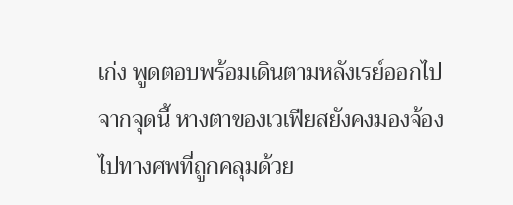เก่ง พูดตอบพร้อมเดินตามหลังเรย์ออกไปจากจุดนี้ หางตาของเวเฟียสยังคงมองจ้องไปทางศพที่ถูกคลุมด้วย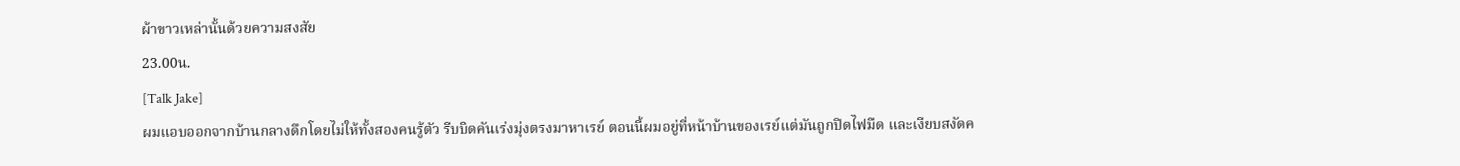ผ้าขาวเหล่านั้นด้วยความสงสัย
23.00น.
[Talk Jake]
ผมแอบออกจากบ้านกลางดึกโดยไม่ให้ทั้งสองคนรู้ตัว รีบบิดคันเร่งมุ่งตรงมาหาเรย์ ตอนนี้ผมอยู่ที่หน้าบ้านของเรย์แต่มันถูกปิดไฟมืด และเงียบสงัดค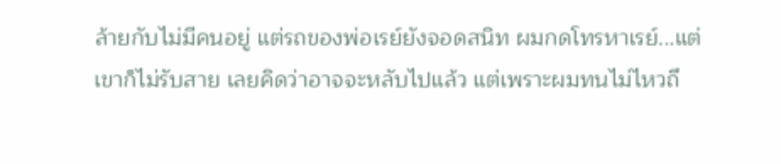ล้ายกับไม่มีคนอยู่ แต่รถของพ่อเรย์ยังจอดสนิท ผมกดโทรหาเรย์...แต่เขาก็ไม่รับสาย เลยคิดว่าอาจจะหลับไปแล้ว แต่เพราะผมทนไม่ไหวถึ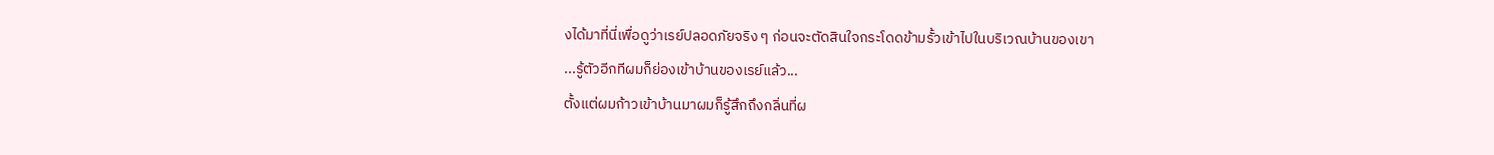งได้มาที่นี่เพื่อดูว่าเรย์ปลอดภัยจริง ๆ ก่อนจะตัดสินใจกระโดดข้ามรั้วเข้าไปในบริเวณบ้านของเขา
...รู้ตัวอีกทีผมก็ย่องเข้าบ้านของเรย์แล้ว...
ตั้งแต่ผมก้าวเข้าบ้านมาผมก็รู้สึกถึงกลิ่นที่ผ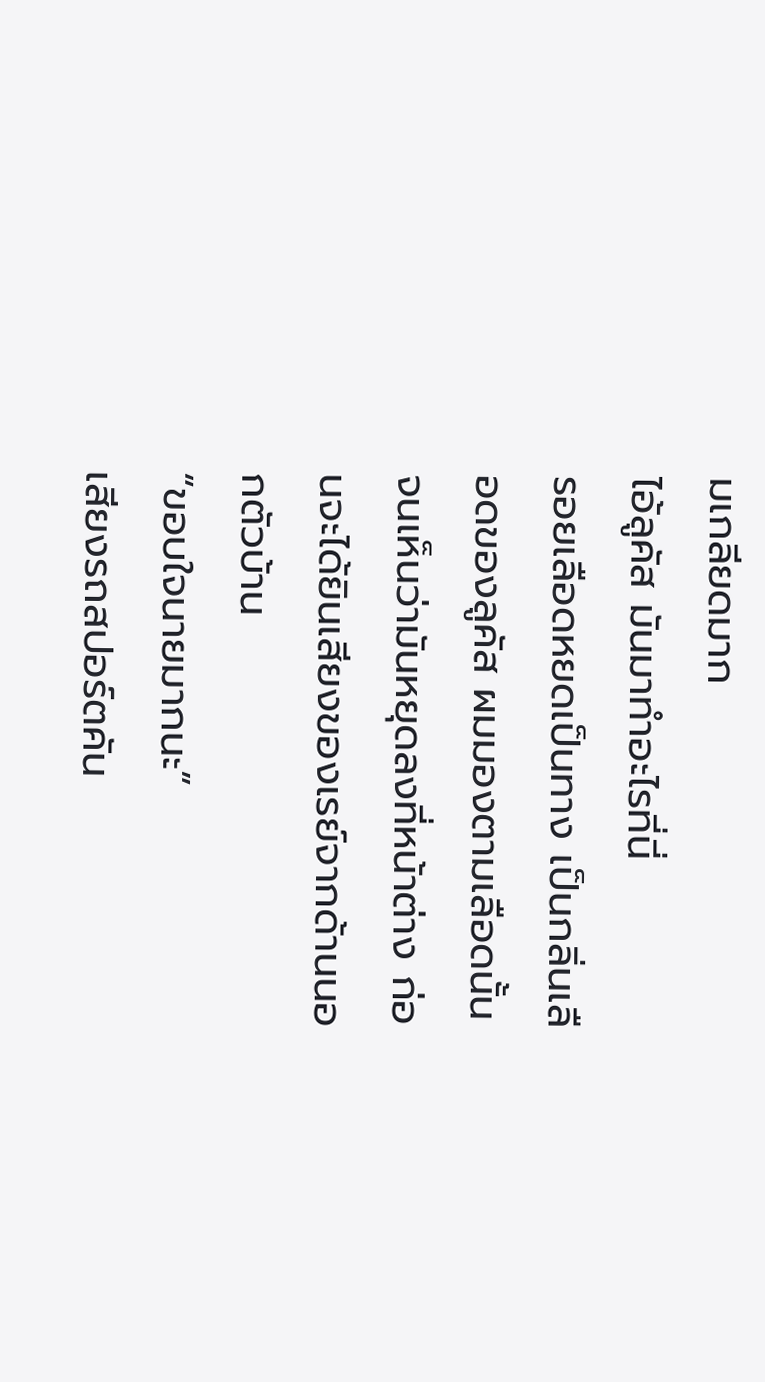มเกลียดมาก
ไอ้ลูคัส มันมาทำอะไรที่นี่
รอยเลือดหยดเป็นทาง เป็นกลิ่นเลือดของลูคัส ผมมองตามเลือดนั้นจนเห็นว่ามันหยุดลงที่หน้าต่าง ก่อนจะได้ยินเสียงของเรย์จากด้านนอกตัวบ้าน
“ขอบใจนายมากนะ”
เสียงรถสปอร์ตคัน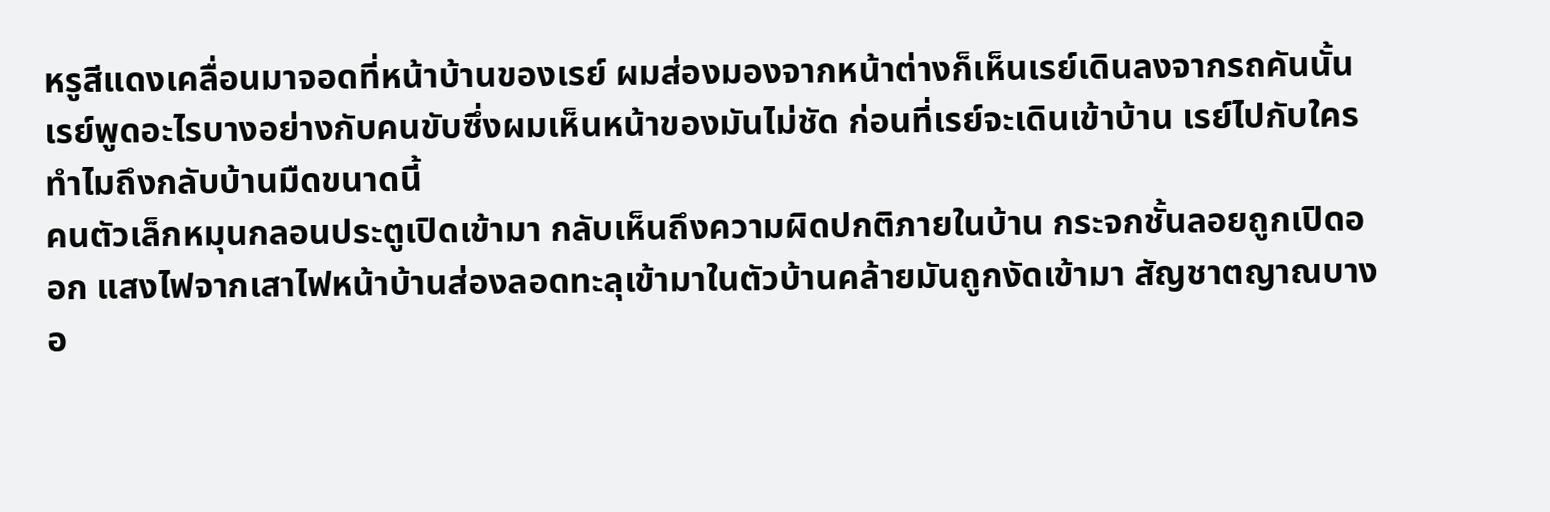หรูสีแดงเคลื่อนมาจอดที่หน้าบ้านของเรย์ ผมส่องมองจากหน้าต่างก็เห็นเรย์เดินลงจากรถคันนั้น เรย์พูดอะไรบางอย่างกับคนขับซึ่งผมเห็นหน้าของมันไม่ชัด ก่อนที่เรย์จะเดินเข้าบ้าน เรย์ไปกับใคร ทำไมถึงกลับบ้านมืดขนาดนี้
คนตัวเล็กหมุนกลอนประตูเปิดเข้ามา กลับเห็นถึงความผิดปกติภายในบ้าน กระจกชั้นลอยถูกเปิดออก แสงไฟจากเสาไฟหน้าบ้านส่องลอดทะลุเข้ามาในตัวบ้านคล้ายมันถูกงัดเข้ามา สัญชาตญาณบางอ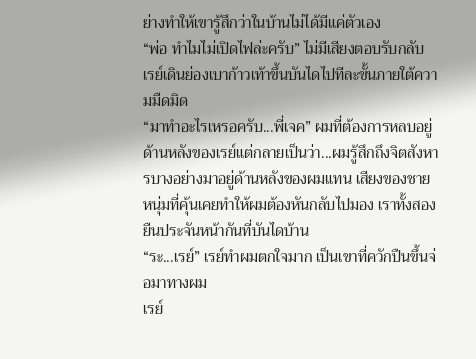ย่างทำให้เขารู้สึกว่าในบ้านไม่ได้มีแค่ตัวเอง
“พ่อ ทำไมไม่เปิดไฟล่ะครับ” ไม่มีเสียงตอบรับกลับ เรย์เดินย่องเบาก้าวเท้าขึ้นบันไดไปทีละขั้นภายใต้ความมืดมิด
“มาทำอะไรเหรอครับ...พี่เจค” ผมที่ต้องการหลบอยู่ด้านหลังของเรย์แต่กลายเป็นว่า...ผมรู้สึกถึงจิตสังหารบางอย่างมาอยู่ด้านหลังของผมแทน เสียงของชายหนุ่มที่คุ้นเคยทำให้ผมต้องหันกลับไปมอง เราทั้งสองยืนประจันหน้ากันที่บันไดบ้าน
“ระ...เรย์” เรย์ทำผมตกใจมาก เป็นเขาที่ควักปืนขึ้นจ่อมาทางผม
เรย์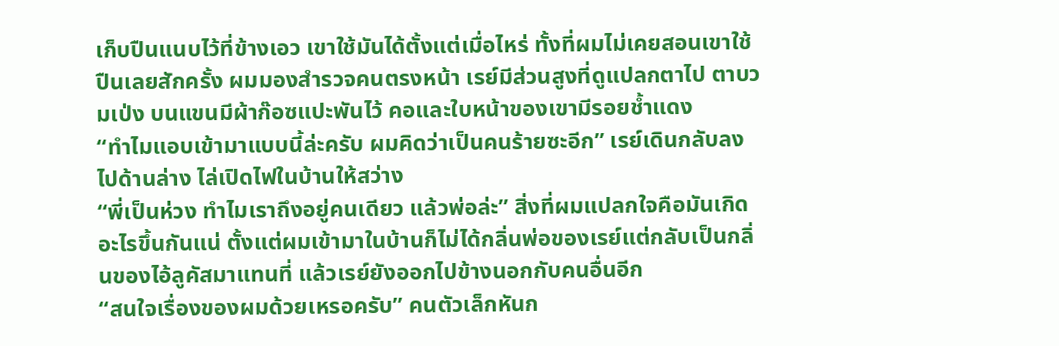เก็บปืนแนบไว้ที่ข้างเอว เขาใช้มันได้ตั้งแต่เมื่อไหร่ ทั้งที่ผมไม่เคยสอนเขาใช้ปืนเลยสักครั้ง ผมมองสำรวจคนตรงหน้า เรย์มีส่วนสูงที่ดูแปลกตาไป ตาบวมเป่ง บนแขนมีผ้าก๊อซแปะพันไว้ คอและใบหน้าของเขามีรอยช้ำแดง
“ทำไมแอบเข้ามาแบบนี้ล่ะครับ ผมคิดว่าเป็นคนร้ายซะอีก” เรย์เดินกลับลงไปด้านล่าง ไล่เปิดไฟในบ้านให้สว่าง
“พี่เป็นห่วง ทำไมเราถึงอยู่คนเดียว แล้วพ่อล่ะ” สิ่งที่ผมแปลกใจคือมันเกิดอะไรขึ้นกันแน่ ตั้งแต่ผมเข้ามาในบ้านก็ไม่ได้กลิ่นพ่อของเรย์แต่กลับเป็นกลิ่นของไอ้ลูคัสมาแทนที่ แล้วเรย์ยังออกไปข้างนอกกับคนอื่นอีก
“สนใจเรื่องของผมด้วยเหรอครับ” คนตัวเล็กหันก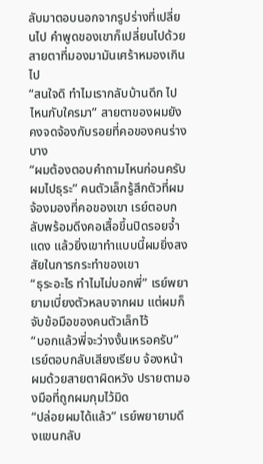ลับมาตอบนอกจากรูปร่างที่เปลี่ยนไป คำพูดของเขาก็เปลี่ยนไปด้วย สายตาที่มองมามันเศร้าหมองเกินไป
“สนใจดิ ทำไมเรากลับบ้านดึก ไปไหนกับใครมา” สายตาของผมยังคงจดจ้องกับรอยที่คอของคนร่างบาง
“ผมต้องตอบคำถามไหนก่อนครับ ผมไปธุระ” คนตัวเล็กรู้สึกตัวที่ผมจ้องมองที่คอของเขา เรย์ตอบกลับพร้อมดึงคอเสื้อขึ้นปิดรอยจ้ำแดง แล้วยิ่งเขาทำแบบนี้ผมยิ่งสงสัยในการกระทำของเขา
“ธุระอะไร ทำไมไม่บอกพี่” เรย์พยายามเบี่ยงตัวหลบจากผม แต่ผมก็จับข้อมือของคนตัวเล็กไว้
“บอกแล้วพี่จะว่างงั้นเหรอครับ” เรย์ตอบกลับเสียงเรียบ จ้องหน้าผมด้วยสายตาผิดหวัง ปรายตามองมือที่ถูกผมกุมไว้มิด
“ปล่อยผมได้แล้ว” เรย์พยายามดึงแขนกลับ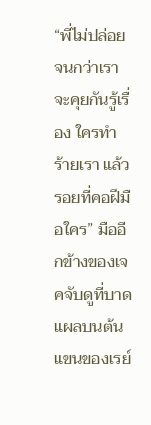“พี่ไม่ปล่อยจนกว่าเราจะคุยกันรู้เรื่อง ใครทำร้ายเรา แล้วรอยที่คอฝีมือใคร” มืออีกข้างของเจคจับดูที่บาดแผลบนต้นแขนของเรย์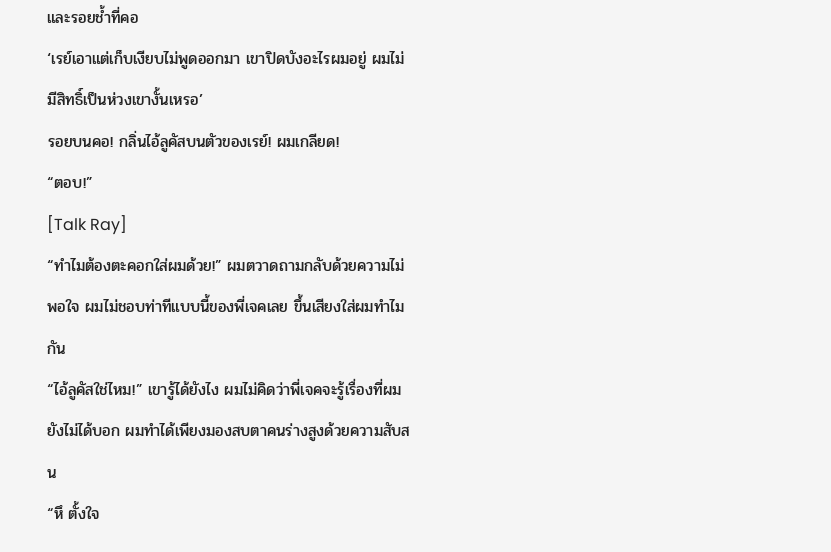และรอยช้ำที่คอ
‘เรย์เอาแต่เก็บเงียบไม่พูดออกมา เขาปิดบังอะไรผมอยู่ ผมไม่มีสิทธิ์เป็นห่วงเขางั้นเหรอ’
รอยบนคอ! กลิ่นไอ้ลูคัสบนตัวของเรย์! ผมเกลียด!
“ตอบ!”
[Talk Ray]
“ทำไมต้องตะคอกใส่ผมด้วย!” ผมตวาดถามกลับด้วยความไม่พอใจ ผมไม่ชอบท่าทีแบบนี้ของพี่เจคเลย ขึ้นเสียงใส่ผมทำไมกัน
“ไอ้ลูคัสใช่ไหม!” เขารู้ได้ยังไง ผมไม่คิดว่าพี่เจคจะรู้เรื่องที่ผมยังไม่ได้บอก ผมทำได้เพียงมองสบตาคนร่างสูงด้วยความสับสน
“หึ ตั้งใจ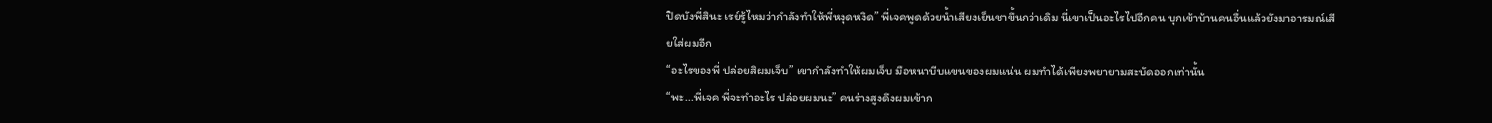ปิดบังพี่สินะ เรย์รู้ไหมว่ากำลังทำให้พี่หงุดหงิด” พี่เจคพูดด้วยน้ำเสียงเย็นชาขึ้นกว่าเดิม นี่เขาเป็นอะไรไปอีกคน บุกเข้าบ้านคนอื่นแล้วยังมาอารมณ์เสียใส่ผมอีก
“อะไรของพี่ ปล่อยสิผมเจ็บ” เขากำลังทำให้ผมเจ็บ มือหนาบีบแขนของผมแน่น ผมทำได้เพียงพยายามสะบัดออกเท่านั้น
“พะ...พี่เจค พี่จะทำอะไร ปล่อยผมนะ” คนร่างสูงดึงผมเข้าก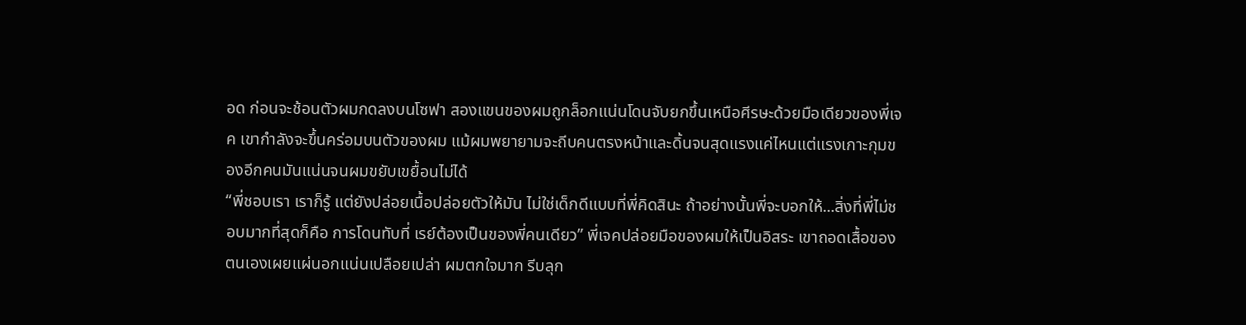อด ก่อนจะช้อนตัวผมกดลงบนโซฟา สองแขนของผมถูกล็อกแน่นโดนจับยกขึ้นเหนือศีรษะด้วยมือเดียวของพี่เจค เขากำลังจะขึ้นคร่อมบนตัวของผม แม้ผมพยายามจะถีบคนตรงหน้าและดิ้นจนสุดแรงแค่ไหนแต่แรงเกาะกุมของอีกคนมันแน่นจนผมขยับเขยื้อนไม่ได้
“พี่ชอบเรา เราก็รู้ แต่ยังปล่อยเนื้อปล่อยตัวให้มัน ไม่ใช่เด็กดีแบบที่พี่คิดสินะ ถ้าอย่างนั้นพี่จะบอกให้...สิ่งที่พี่ไม่ชอบมากที่สุดก็คือ การโดนทับที่ เรย์ต้องเป็นของพี่คนเดียว” พี่เจคปล่อยมือของผมให้เป็นอิสระ เขาถอดเสื้อของตนเองเผยแผ่นอกแน่นเปลือยเปล่า ผมตกใจมาก รีบลุก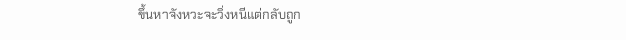ขึ้นหาจังหวะจะวิ่งหนีแต่กลับถูก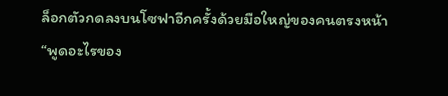ล็อกตัวกดลงบนโซฟาอีกครั้งด้วยมือใหญ่ของคนตรงหน้า
“พูดอะไรของ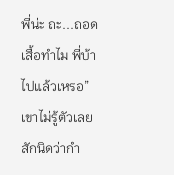พี่น่ะ ถะ...ถอดเสื้อทำไม พี่บ้าไปแล้วเหรอ” เขาไม่รู้ตัวเลยสักนิดว่ากำ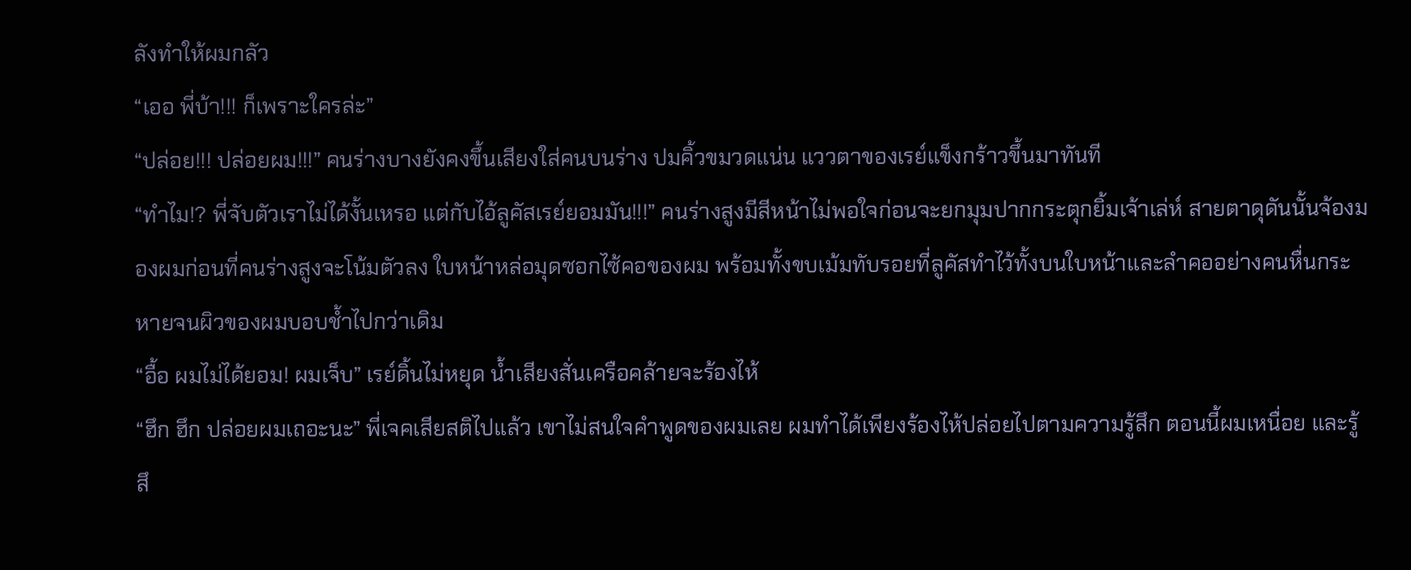ลังทำให้ผมกลัว
“เออ พี่บ้า!!! ก็เพราะใครล่ะ”
“ปล่อย!!! ปล่อยผม!!!” คนร่างบางยังคงขึ้นเสียงใส่คนบนร่าง ปมคิ้วขมวดแน่น แววตาของเรย์แข็งกร้าวขึ้นมาทันที
“ทำไม!? พี่จับตัวเราไม่ได้งั้นเหรอ แต่กับไอ้ลูคัสเรย์ยอมมัน!!!” คนร่างสูงมีสีหน้าไม่พอใจก่อนจะยกมุมปากกระตุกยิ้มเจ้าเล่ห์ สายตาดุดันนั้นจ้องมองผมก่อนที่คนร่างสูงจะโน้มตัวลง ใบหน้าหล่อมุดซอกไซ้คอของผม พร้อมทั้งขบเม้มทับรอยที่ลูคัสทำไว้ทั้งบนใบหน้าและลำคออย่างคนหื่นกระหายจนผิวของผมบอบช้ำไปกว่าเดิม
“อื้อ ผมไม่ได้ยอม! ผมเจ็บ” เรย์ดิ้นไม่หยุด น้ำเสียงสั่นเครือคล้ายจะร้องไห้
“ฮึก ฮึก ปล่อยผมเถอะนะ” พี่เจคเสียสติไปแล้ว เขาไม่สนใจคำพูดของผมเลย ผมทำได้เพียงร้องไห้ปล่อยไปตามความรู้สึก ตอนนี้ผมเหนื่อย และรู้สึ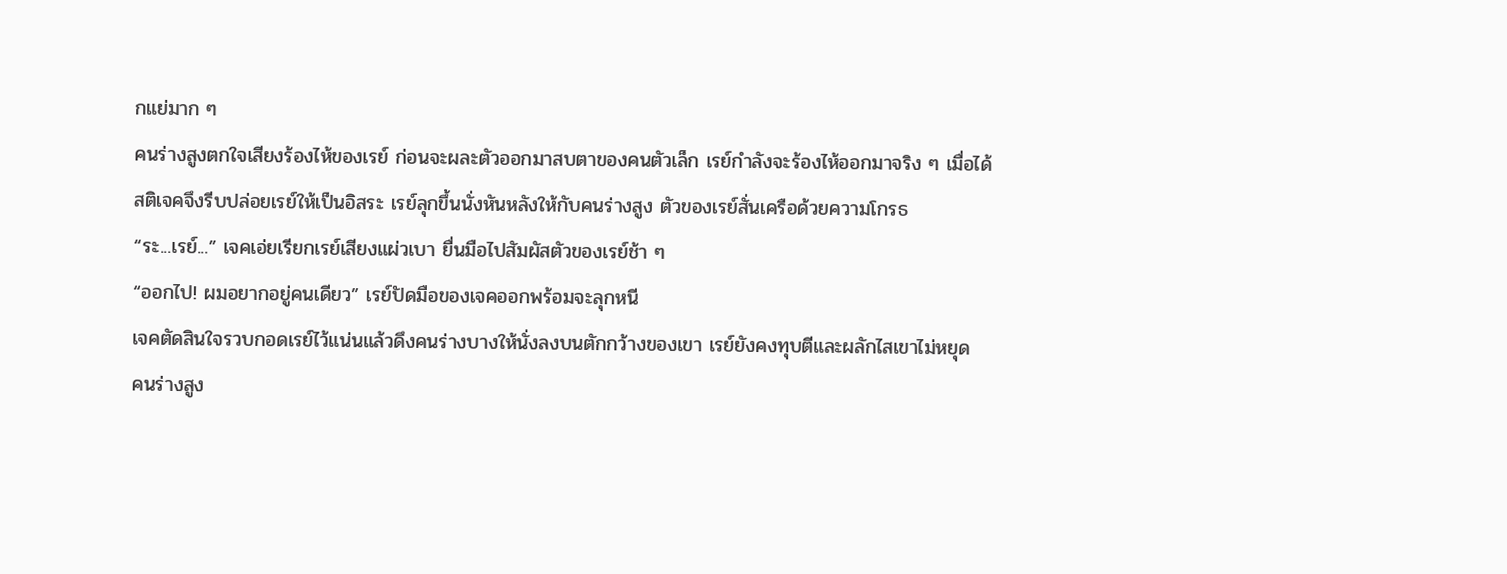กแย่มาก ๆ
คนร่างสูงตกใจเสียงร้องไห้ของเรย์ ก่อนจะผละตัวออกมาสบตาของคนตัวเล็ก เรย์กำลังจะร้องไห้ออกมาจริง ๆ เมื่อได้สติเจคจึงรีบปล่อยเรย์ให้เป็นอิสระ เรย์ลุกขึ้นนั่งหันหลังให้กับคนร่างสูง ตัวของเรย์สั่นเครือด้วยความโกรธ
“ระ...เรย์...” เจคเอ่ยเรียกเรย์เสียงแผ่วเบา ยื่นมือไปสัมผัสตัวของเรย์ช้า ๆ
“ออกไป! ผมอยากอยู่คนเดียว” เรย์ปัดมือของเจคออกพร้อมจะลุกหนี
เจคตัดสินใจรวบกอดเรย์ไว้แน่นแล้วดึงคนร่างบางให้นั่งลงบนตักกว้างของเขา เรย์ยังคงทุบตีและผลักไสเขาไม่หยุด
คนร่างสูง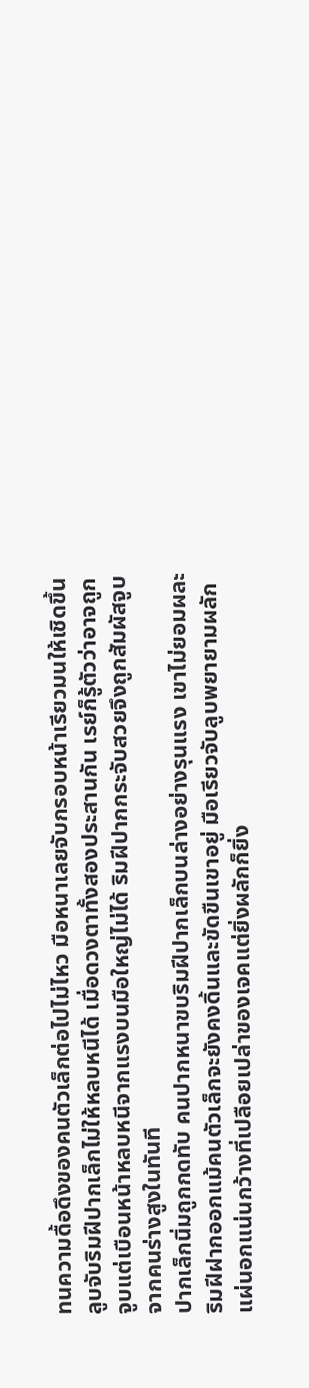ทนความดื้อดึงของคนตัวเล็กต่อไปไม่ไหว มือหนาเลยจับกรอบหน้าเรียวมนให้เชิดขึ้นลูบจับริมฝีปากเล็กไม่ให้หลบหนีได้ เมื่อดวงตาทั้งสองประสานกัน เรย์ก็รู้ตัวว่าอาจถูกจูบแต่เบือนหน้าหลบหนีจากแรงบนมือใหญ่ไม่ได้ ริมฝีปากกระจับสวยจึงถูกสัมผัสจูบจากคนร่างสูงในทันที
ปากเล็กนิ่มถูกกดทับ คนปากหนาขบริมฝีปากเล็กบนล่างอย่างรุนแรง เขาไม่ยอมผละริมฝีฝากออกแม้คนตัวเล็กจะยังคงดิ้นและขัดขืนเขาอยู่ มือเรียวจับลูบพยายามผลักแผ่นอกแน่นกว้างที่เปลือยเปล่าของเจคแต่ยิ่งผลักก็ยิ่ง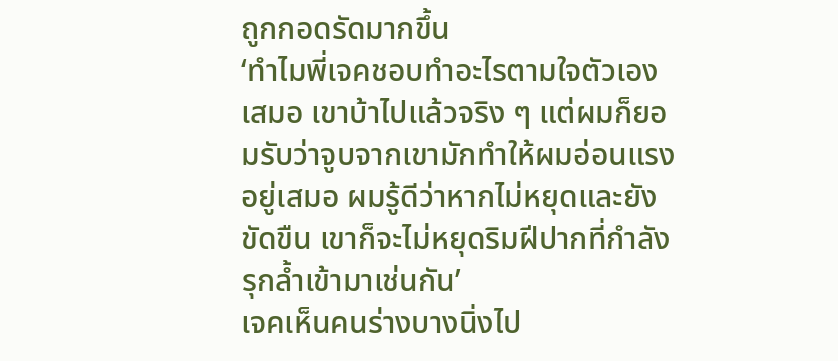ถูกกอดรัดมากขึ้น
‘ทำไมพี่เจคชอบทำอะไรตามใจตัวเองเสมอ เขาบ้าไปแล้วจริง ๆ แต่ผมก็ยอมรับว่าจูบจากเขามักทำให้ผมอ่อนแรงอยู่เสมอ ผมรู้ดีว่าหากไม่หยุดและยังขัดขืน เขาก็จะไม่หยุดริมฝีปากที่กำลังรุกล้ำเข้ามาเช่นกัน’
เจคเห็นคนร่างบางนิ่งไป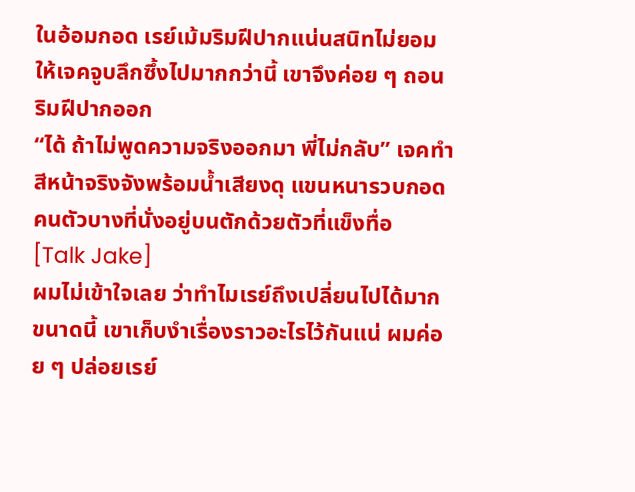ในอ้อมกอด เรย์เม้มริมฝีปากแน่นสนิทไม่ยอมให้เจคจูบลึกซึ้งไปมากกว่านี้ เขาจึงค่อย ๆ ถอนริมฝีปากออก
“ได้ ถ้าไม่พูดความจริงออกมา พี่ไม่กลับ” เจคทำสีหน้าจริงจังพร้อมน้ำเสียงดุ แขนหนารวบกอดคนตัวบางที่นั่งอยู่บนตักด้วยตัวที่แข็งทื่อ
[Talk Jake]
ผมไม่เข้าใจเลย ว่าทำไมเรย์ถึงเปลี่ยนไปได้มากขนาดนี้ เขาเก็บงำเรื่องราวอะไรไว้กันแน่ ผมค่อย ๆ ปล่อยเรย์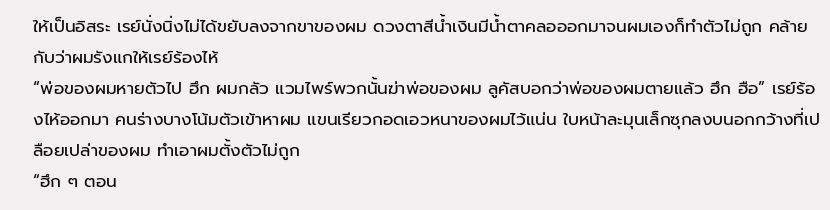ให้เป็นอิสระ เรย์นั่งนิ่งไม่ได้ขยับลงจากขาของผม ดวงตาสีน้ำเงินมีน้ำตาคลอออกมาจนผมเองก็ทำตัวไม่ถูก คล้ายกับว่าผมรังแกให้เรย์ร้องไห้
“พ่อของผมหายตัวไป ฮึก ผมกลัว แวมไพร์พวกนั้นฆ่าพ่อของผม ลูคัสบอกว่าพ่อของผมตายแล้ว ฮึก ฮือ” เรย์ร้องไห้ออกมา คนร่างบางโน้มตัวเข้าหาผม แขนเรียวกอดเอวหนาของผมไว้แน่น ใบหน้าละมุนเล็กซุกลงบนอกกว้างที่เปลือยเปล่าของผม ทำเอาผมตั้งตัวไม่ถูก
“ฮึก ๆ ตอน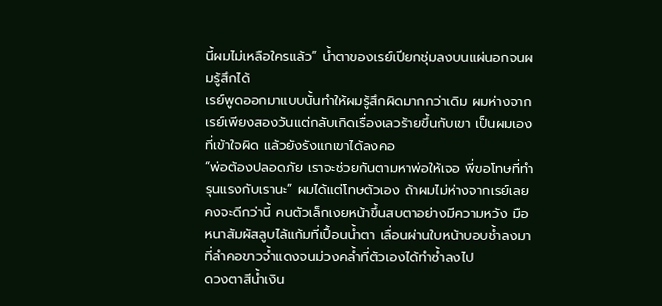นี้ผมไม่เหลือใครแล้ว” น้ำตาของเรย์เปียกชุ่มลงบนแผ่นอกจนผมรู้สึกได้
เรย์พูดออกมาแบบนั้นทำให้ผมรู้สึกผิดมากกว่าเดิม ผมห่างจากเรย์เพียงสองวันแต่กลับเกิดเรื่องเลวร้ายขึ้นกับเขา เป็นผมเองที่เข้าใจผิด แล้วยังรังแกเขาได้ลงคอ
“พ่อต้องปลอดภัย เราจะช่วยกันตามหาพ่อให้เจอ พี่ขอโทษที่ทำรุนแรงกับเรานะ” ผมได้แต่โทษตัวเอง ถ้าผมไม่ห่างจากเรย์เลยคงจะดีกว่านี้ คนตัวเล็กเงยหน้าขึ้นสบตาอย่างมีความหวัง มือหนาสัมผัสลูบไล้แก้มที่เปื้อนน้ำตา เลื่อนผ่านใบหน้าบอบช้ำลงมาที่ลำคอขาวจ้ำแดงจนม่วงคล้ำที่ตัวเองได้ทำซ้ำลงไป
ดวงตาสีน้ำเงิน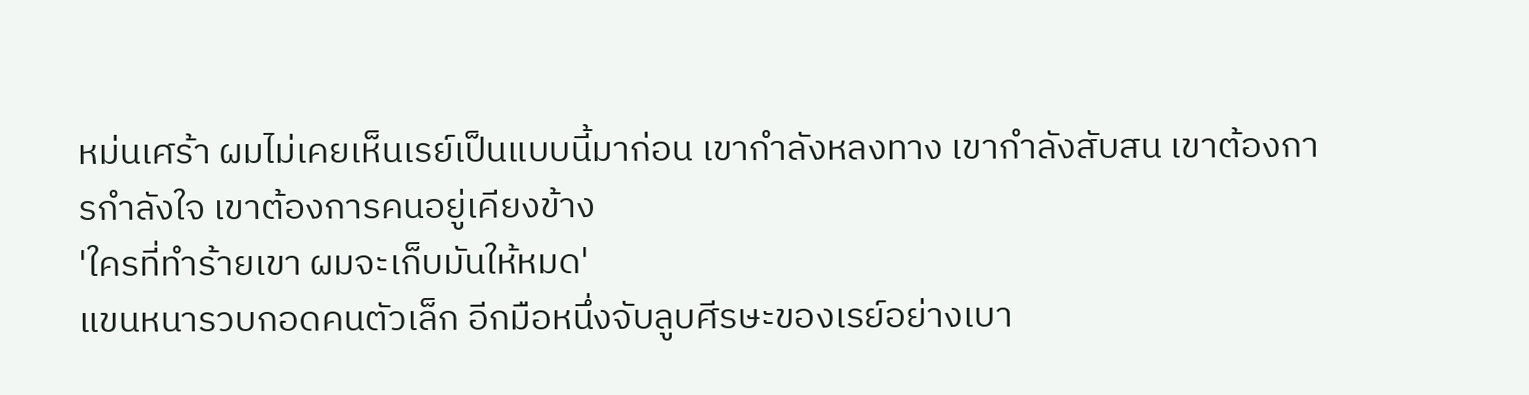หม่นเศร้า ผมไม่เคยเห็นเรย์เป็นแบบนี้มาก่อน เขากำลังหลงทาง เขากำลังสับสน เขาต้องการกำลังใจ เขาต้องการคนอยู่เคียงข้าง
'ใครที่ทำร้ายเขา ผมจะเก็บมันให้หมด'
แขนหนารวบกอดคนตัวเล็ก อีกมือหนึ่งจับลูบศีรษะของเรย์อย่างเบา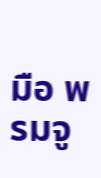มือ พรมจู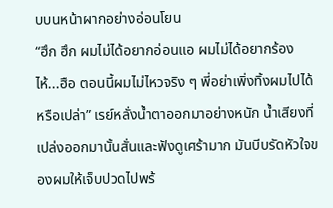บบนหน้าผากอย่างอ่อนโยน
“ฮึก ฮึก ผมไม่ได้อยากอ่อนแอ ผมไม่ได้อยากร้องไห้...ฮือ ตอนนี้ผมไม่ไหวจริง ๆ พี่อย่าเพิ่งทิ้งผมไปได้หรือเปล่า” เรย์หลั่งน้ำตาออกมาอย่างหนัก น้ำเสียงที่เปล่งออกมานั้นสั่นและฟังดูเศร้ามาก มันบีบรัดหัวใจของผมให้เจ็บปวดไปพร้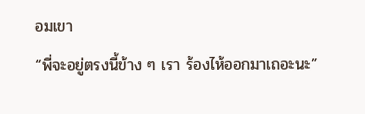อมเขา
“พี่จะอยู่ตรงนี้ข้าง ๆ เรา ร้องไห้ออกมาเถอะนะ”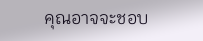คุณอาจจะชอบ